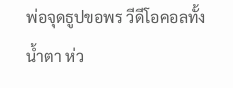พ่อจุดธูปขอพร วีดีโอคอลทั้งน้ำตา ห่ว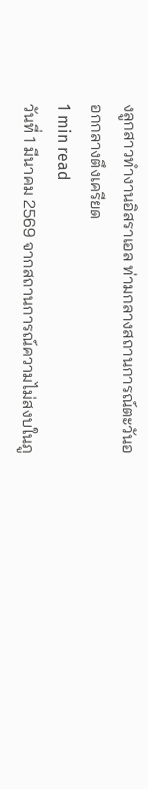งลูกสาวทำงานอิสราเอล ท่ามกลางสถานการณ์ตะวันออกกลางตึงเครียด
1 min read
วันที่ 1 มีนาคม 2569 จากสถานการณ์ความไม่สงบในภู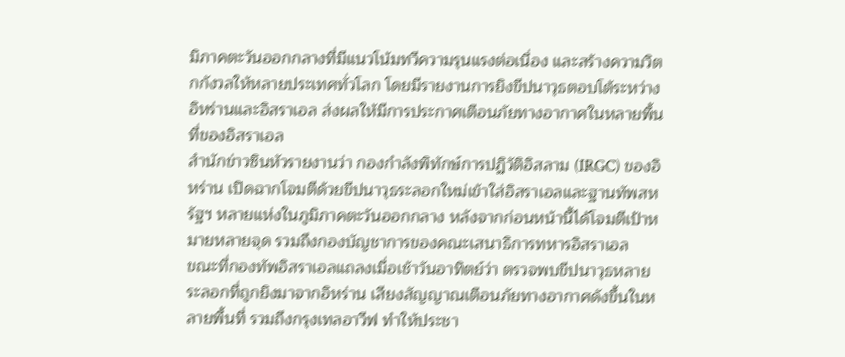มิภาคตะวันออกกลางที่มีแนวโน้มทวีความรุนแรงต่อเนื่อง และสร้างความวิตกกังวลให้หลายประเทศทั่วโลก โดยมีรายงานการยิงขีปนาวุธตอบโต้ระหว่างอิหร่านและอิสราเอล ส่งผลให้มีการประกาศเตือนภัยทางอากาศในหลายพื้นที่ของอิสราเอล
สำนักข่าวซินหัวรายงานว่า กองกำลังพิทักษ์การปฏิวัติอิสลาม (IRGC) ของอิหร่าน เปิดฉากโจมตีด้วยขีปนาวุธระลอกใหม่เข้าใส่อิสราเอลและฐานทัพสหรัฐฯ หลายแห่งในภูมิภาคตะวันออกกลาง หลังจากก่อนหน้านี้ได้โจมตีเป้าหมายหลายจุด รวมถึงกองบัญชาการของคณะเสนาธิการทหารอิสราเอล
ขณะที่กองทัพอิสราเอลแถลงเมื่อเช้าวันอาทิตย์ว่า ตรวจพบขีปนาวุธหลายระลอกที่ถูกยิงมาจากอิหร่าน เสียงสัญญาณเตือนภัยทางอากาศดังขึ้นในหลายพื้นที่ รวมถึงกรุงเทลอาวีฟ ทำให้ประชา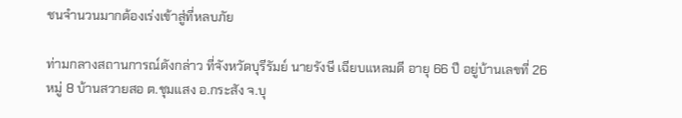ชนจำนวนมากต้องเร่งเข้าสู่ที่หลบภัย

ท่ามกลางสถานการณ์ดังกล่าว ที่จังหวัดบุรีรัมย์ นายรังษี เฉียบแหลมดี อายุ 66 ปี อยู่บ้านเลขที่ 26 หมู่ 8 บ้านสวายสอ ต.ชุมแสง อ.กระสัง จ.บุ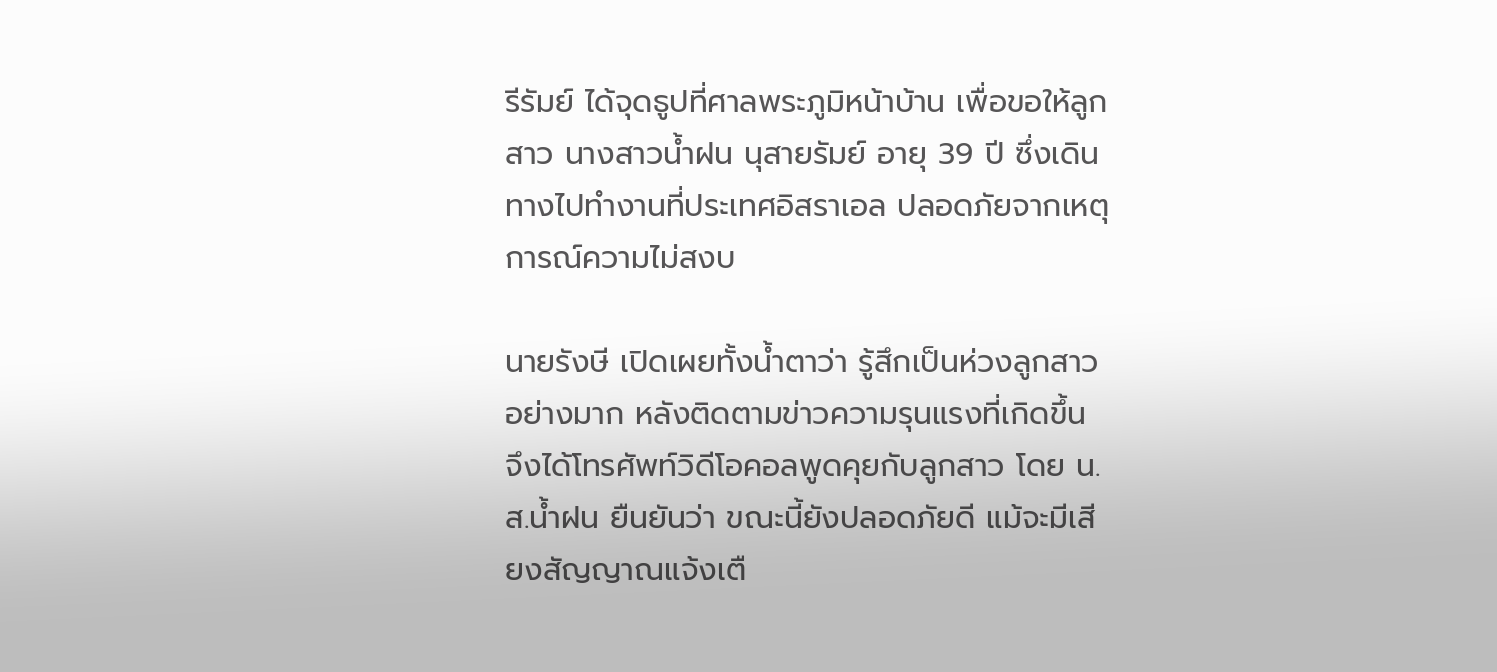รีรัมย์ ได้จุดธูปที่ศาลพระภูมิหน้าบ้าน เพื่อขอให้ลูกสาว นางสาวน้ำฝน นุสายรัมย์ อายุ 39 ปี ซึ่งเดินทางไปทำงานที่ประเทศอิสราเอล ปลอดภัยจากเหตุการณ์ความไม่สงบ

นายรังษี เปิดเผยทั้งน้ำตาว่า รู้สึกเป็นห่วงลูกสาวอย่างมาก หลังติดตามข่าวความรุนแรงที่เกิดขึ้น จึงได้โทรศัพท์วิดีโอคอลพูดคุยกับลูกสาว โดย น.ส.น้ำฝน ยืนยันว่า ขณะนี้ยังปลอดภัยดี แม้จะมีเสียงสัญญาณแจ้งเตื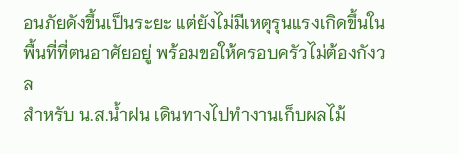อนภัยดังขึ้นเป็นระยะ แต่ยังไม่มีเหตุรุนแรงเกิดขึ้นในพื้นที่ที่ตนอาศัยอยู่ พร้อมขอให้ครอบครัวไม่ต้องกังวล
สำหรับ น.ส.น้ำฝน เดินทางไปทำงานเก็บผลไม้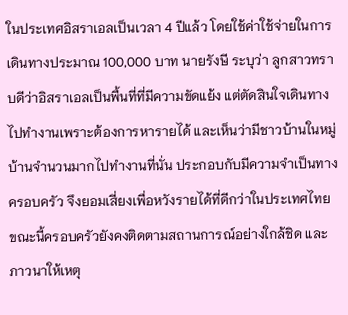ในประเทศอิสราเอลเป็นเวลา 4 ปีแล้ว โดยใช้ค่าใช้จ่ายในการเดินทางประมาณ 100,000 บาท นายรังษี ระบุว่า ลูกสาวทราบดีว่าอิสราเอลเป็นพื้นที่ที่มีความขัดแย้ง แต่ตัดสินใจเดินทางไปทำงานเพราะต้องการหารายได้ และเห็นว่ามีชาวบ้านในหมู่บ้านจำนวนมากไปทำงานที่นั่น ประกอบกับมีความจำเป็นทางครอบครัว จึงยอมเสี่ยงเพื่อหวังรายได้ที่ดีกว่าในประเทศไทย
ขณะนี้ครอบครัวยังคงติดตามสถานการณ์อย่างใกล้ชิด และภาวนาให้เหตุ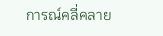การณ์คลี่คลาย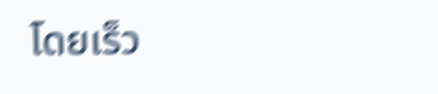โดยเร็ว